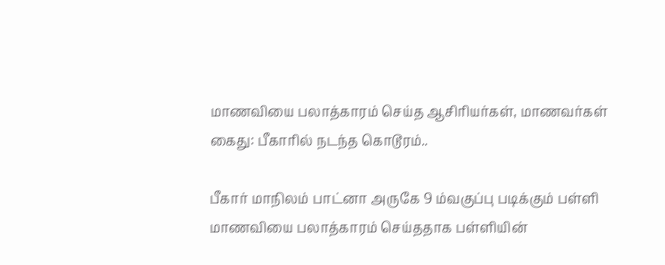மாணவியை பலாத்காரம் செய்த ஆசிரியர்கள், மாணவர்கள் கைது: பீகாரில் நடந்த கொடூரம்..

பீகார் மாநிலம் பாட்னா அருகே 9 ம்வகுப்பு படிக்கும் பள்ளி மாணவியை பலாத்காரம் செய்ததாக பள்ளியின்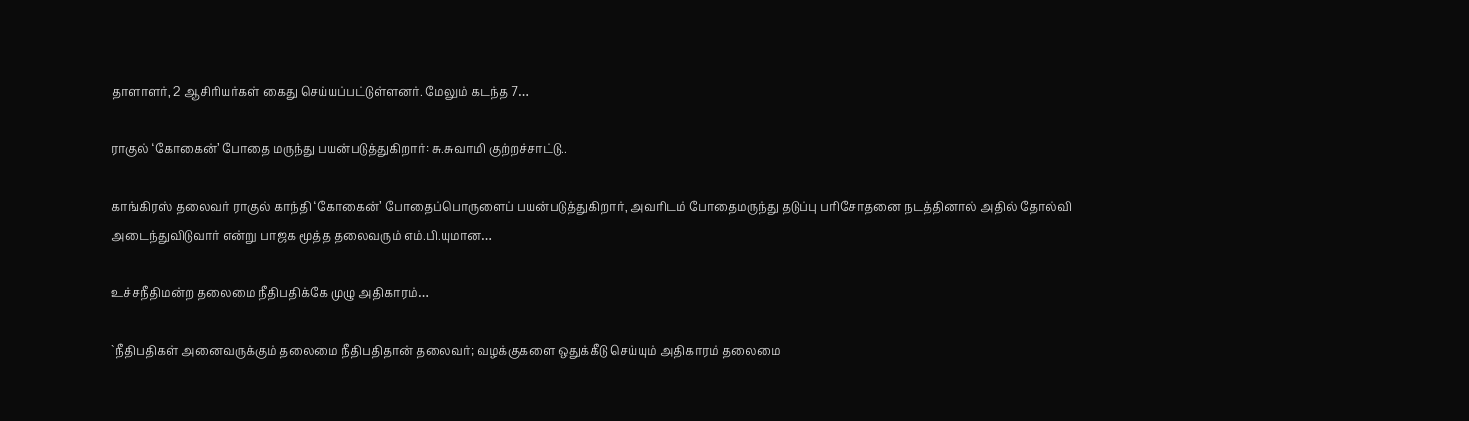தாளாளர், 2 ஆசிரியர்கள் கைது செய்யப்பட்டுள்ளனர். மேலும் கடந்த 7…

ராகுல் ‘கோகைன்’ போதை மருந்து பயன்படுத்துகிறார்: சு.சுவாமி குற்றச்சாட்டு..

காங்கிரஸ் தலைவர் ராகுல் காந்தி ‘கோகைன்’ போதைப்பொருளைப் பயன்படுத்துகிறார், அவரிடம் போதைமருந்து தடுப்பு பரிசோதனை நடத்தினால் அதில் தோல்வி அடைந்துவிடுவார் என்று பாஜக மூத்த தலைவரும் எம்.பி.யுமான…

உச்சநீதிமன்ற தலைமை நீதிபதிக்கே முழு அதிகாரம்…

`நீதிபதிகள் அனைவருக்கும் தலைமை நீதிபதிதான் தலைவர்; வழக்குகளை ஒதுக்கீடு செய்யும் அதிகாரம் தலைமை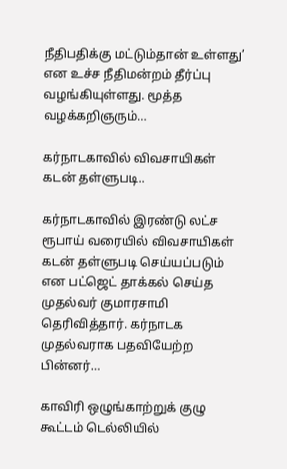நீதிபதிக்கு மட்டும்தான் உள்ளது’ என உச்ச நீதிமன்றம் தீர்ப்பு வழங்கியுள்ளது. மூத்த வழக்கறிஞரும்…

கர்நாடகாவில் விவசாயிகள் கடன் தள்ளுபடி..

கர்நாடகாவில் இரண்டு லட்ச ரூபாய் வரையில் விவசாயிகள் கடன் தள்ளுபடி செய்யப்படும் என பட்ஜெட் தாக்கல் செய்த முதல்வர் குமாரசாமி தெரிவித்தார். கர்நாடக முதல்வராக பதவியேற்ற பின்னர்…

காவிரி ஒழுங்காற்றுக் குழு கூட்டம் டெல்லியில்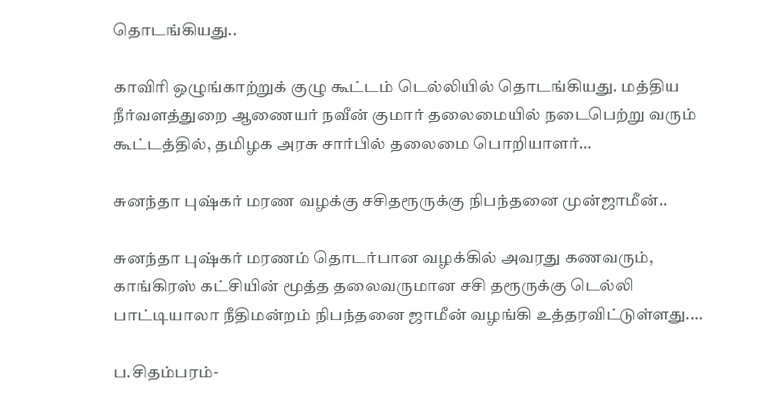தொடங்கியது..

காவிரி ஒழுங்காற்றுக் குழு கூட்டம் டெல்லியில் தொடங்கியது. மத்திய நீர்வளத்துறை ஆணையர் நவீன் குமார் தலைமையில் நடைபெற்று வரும் கூட்டத்தில், தமிழக அரசு சார்பில் தலைமை பொறியாளர்…

சுனந்தா புஷ்கர் மரண வழக்கு சசிதரூருக்கு நிபந்தனை முன்ஜாமீன்..

சுனந்தா புஷ்கர் மரணம் தொடர்பான வழக்கில் அவரது கணவரும், காங்கிரஸ் கட்சியின் மூத்த தலைவருமான சசி தரூருக்கு டெல்லி பாட்டியாலா நீதிமன்றம் நிபந்தனை ஜாமீன் வழங்கி உத்தரவிட்டுள்ளது.…

ப.சிதம்பரம்-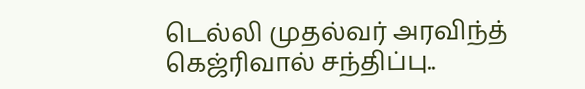டெல்லி முதல்வர் அரவிந்த் கெஜ்ரிவால் சந்திப்பு..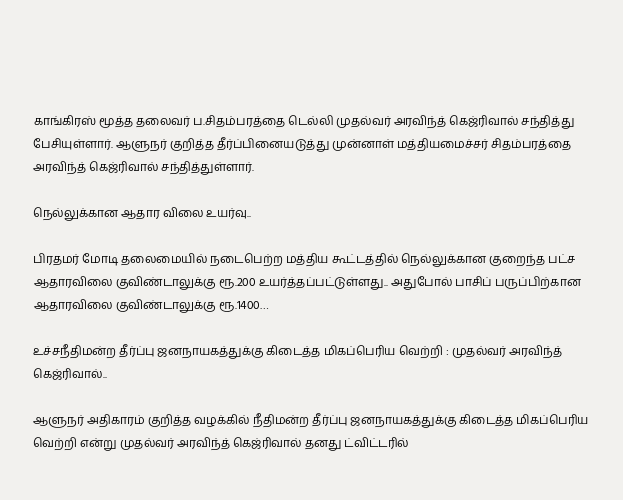காங்கிரஸ் மூத்த தலைவர் ப.சிதம்பரத்தை டெல்லி முதல்வர் அரவிந்த் கெஜ்ரிவால் சந்தித்து பேசியுள்ளார். ஆளுநர் குறித்த தீர்ப்பினையடுத்து முன்னாள் மத்தியமைச்சர் சிதம்பரத்தை அரவிந்த் கெஜ்ரிவால் சந்தித்துள்ளார்.

நெல்லுக்கான ஆதார விலை உயர்வு..

பிரதமர் மோடி தலைமையில் நடைபெற்ற மத்திய கூட்டத்தில் நெல்லுக்கான குறைந்த பட்ச ஆதாரவிலை குவிண்டாலுக்கு ரூ.200 உயர்த்தப்பட்டுள்ளது.. அதுபோல் பாசிப் பருப்பிற்கான ஆதாரவிலை குவிண்டாலுக்கு ரூ.1400…

உச்சநீதிமன்ற தீர்ப்பு ஜனநாயகத்துக்கு கிடைத்த மிகப்பெரிய வெற்றி : முதல்வர் அரவிந்த் கெஜ்ரிவால்..

ஆளுநர் அதிகாரம் குறித்த வழக்கில் நீதிமன்ற தீர்ப்பு ஜனநாயகத்துக்கு கிடைத்த மிகப்பெரிய வெற்றி என்று முதல்வர் அரவிந்த் கெஜ்ரிவால் தனது ட்விட்டரில்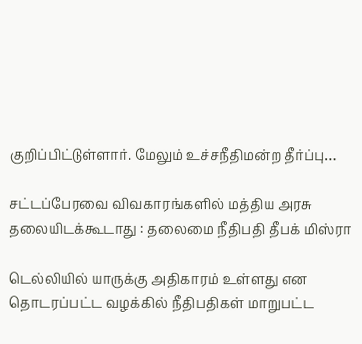குறிப்பிட்டுள்ளார். மேலும் உச்சநீதிமன்ற தீர்ப்பு…

சட்டப்பேரவை விவகாரங்களில் மத்திய அரசு தலையிடக்கூடாது : தலைமை நீதிபதி தீபக் மிஸ்ரா

டெல்லியில் யாருக்கு அதிகாரம் உள்ளது என தொடரப்பட்ட வழக்கில் நீதிபதிகள் மாறுபட்ட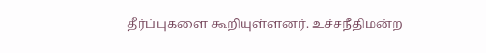தீர்ப்புகளை கூறியுள்ளனர். உச்சநீதிமன்ற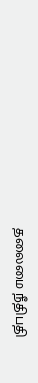தலைமை நீதிபதி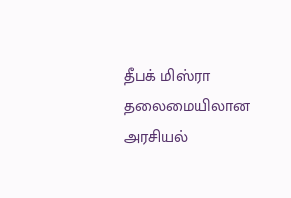தீபக் மிஸ்ரா தலைமையிலான அரசியல்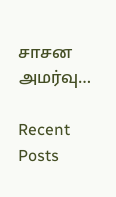சாசன அமர்வு…

Recent Posts